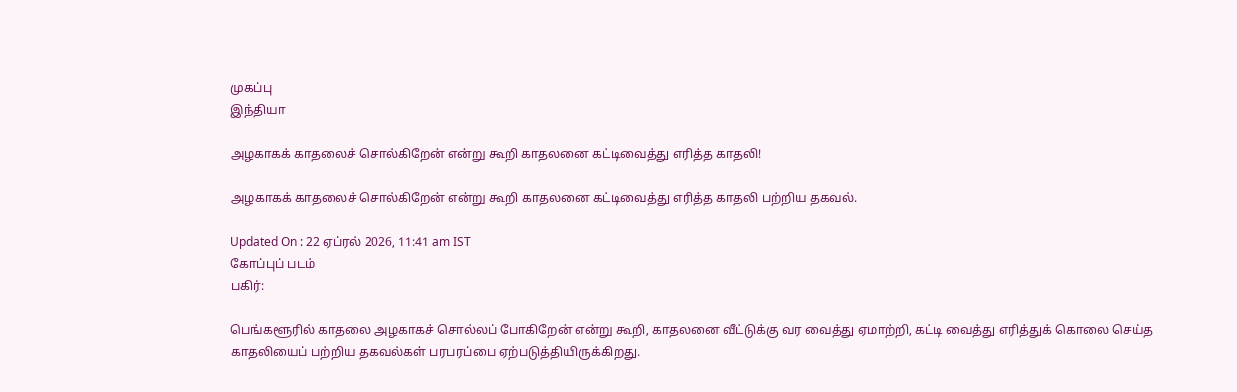முகப்பு
இந்தியா

அழகாகக் காதலைச் சொல்கிறேன் என்று கூறி காதலனை கட்டிவைத்து எரித்த காதலி!

அழகாகக் காதலைச் சொல்கிறேன் என்று கூறி காதலனை கட்டிவைத்து எரித்த காதலி பற்றிய தகவல்.

Updated On : 22 ஏப்ரல் 2026, 11:41 am IST
கோப்புப் படம்
பகிர்:

பெங்களூரில் காதலை அழகாகச் சொல்லப் போகிறேன் என்று கூறி, காதலனை வீட்டுக்கு வர வைத்து ஏமாற்றி, கட்டி வைத்து எரித்துக் கொலை செய்த காதலியைப் பற்றிய தகவல்கள் பரபரப்பை ஏற்படுத்தியிருக்கிறது.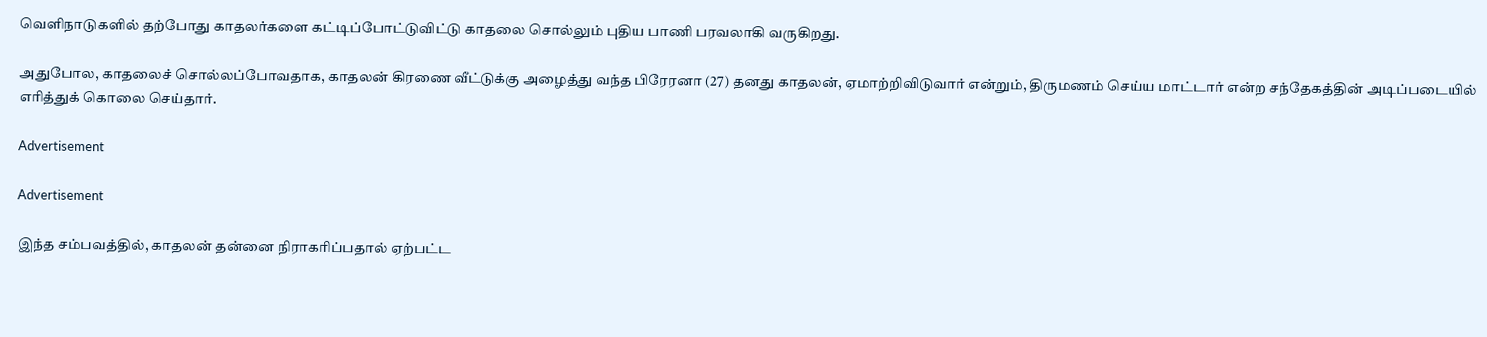வெளிநாடுகளில் தற்போது காதலர்களை கட்டிப்போட்டுவிட்டு காதலை சொல்லும் புதிய பாணி பரவலாகி வருகிறது.

அதுபோல, காதலைச் சொல்லப்போவதாக, காதலன் கிரணை வீட்டுக்கு அழைத்து வந்த பிரேரனா (27) தனது காதலன், ஏமாற்றிவிடுவார் என்றும், திருமணம் செய்ய மாட்டார் என்ற சந்தேகத்தின் அடிப்படையில் எரித்துக் கொலை செய்தார்.

Advertisement

Advertisement

இந்த சம்பவத்தில், காதலன் தன்னை நிராகரிப்பதால் ஏற்பட்ட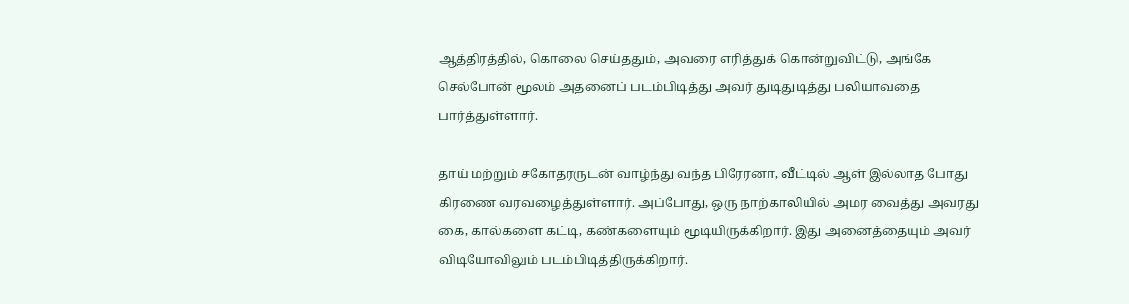ஆத்திரத்தில், கொலை செய்ததும், அவரை எரித்துக் கொன்றுவிட்டு, அங்கே செல்போன் மூலம் அதனைப் படம்பிடித்து அவர் துடிதுடித்து பலியாவதை பார்த்துள்ளார்.

தாய் மற்றும் சகோதரருடன் வாழ்ந்து வந்த பிரேரனா, வீட்டில் ஆள் இல்லாத போது கிரணை வரவழைத்துள்ளார். அப்போது, ஒரு நாற்காலியில் அமர வைத்து அவரது கை, கால்களை கட்டி, கண்களையும் மூடியிருக்கிறார். இது அனைத்தையும் அவர் விடியோவிலும் படம்பிடித்திருக்கிறார்.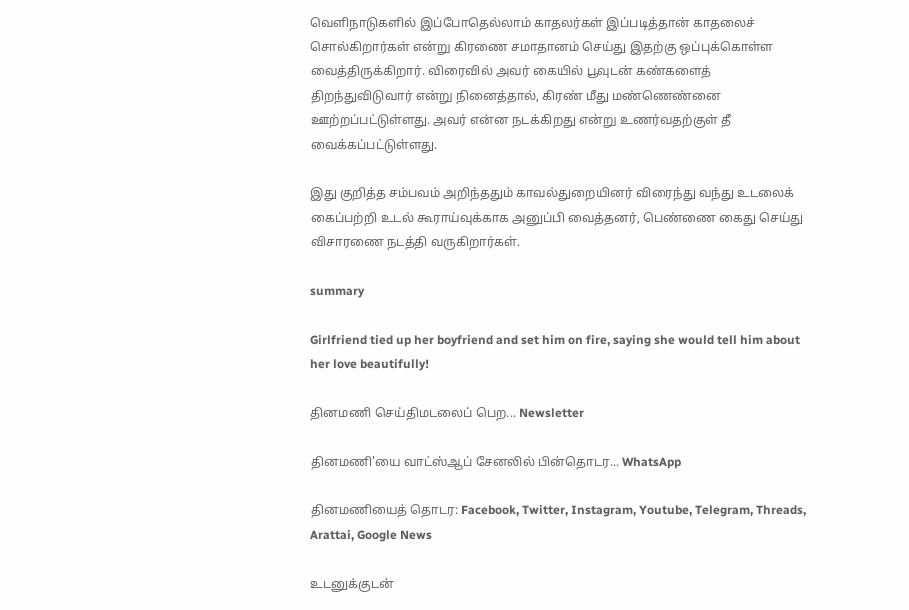வெளிநாடுகளில் இப்போதெல்லாம் காதலர்கள் இப்படித்தான் காதலைச் சொல்கிறார்கள் என்று கிரணை சமாதானம் செய்து இதற்கு ஒப்புக்கொள்ள வைத்திருக்கிறார். விரைவில் அவர் கையில் பூவுடன் கண்களைத் திறந்துவிடுவார் என்று நினைத்தால், கிரண் மீது மண்ணெண்னை ஊற்றப்பட்டுள்ளது. அவர் என்ன நடக்கிறது என்று உணர்வதற்குள் தீ வைக்கப்பட்டுள்ளது.

இது குறித்த சம்பவம் அறிந்ததும் காவல்துறையினர் விரைந்து வந்து உடலைக் கைப்பற்றி உடல் கூராய்வுக்காக அனுப்பி வைத்தனர், பெண்ணை கைது செய்து விசாரணை நடத்தி வருகிறார்கள்.

summary

Girlfriend tied up her boyfriend and set him on fire, saying she would tell him about her love beautifully!

தினமணி செய்திமடலைப் பெற... Newsletter

தினமணி'யை வாட்ஸ்ஆப் சேனலில் பின்தொடர... WhatsApp

தினமணியைத் தொடர: Facebook, Twitter, Instagram, Youtube, Telegram, Threads, Arattai, Google News

உடனுக்குடன்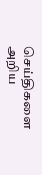செய்திகளை அறிய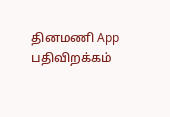தினமணி App பதிவிறக்கம்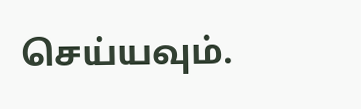செய்யவும்.